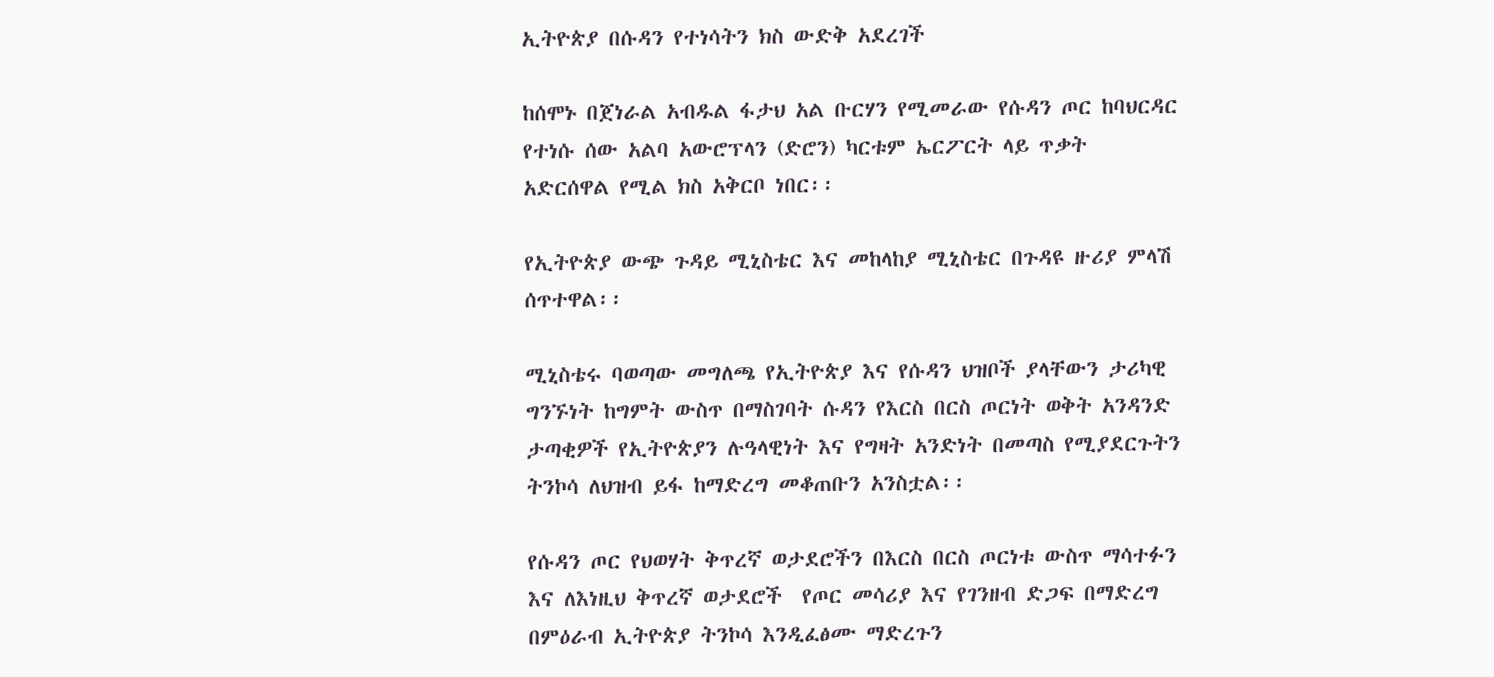ኢትዮጵያ በሱዳን የተነሳትን ክስ ውድቅ አደረገች

ከሰሞኑ በጀነራል አብዱል ፋታህ አል ቡርሃን የሚመራው የሱዳን ጦር ከባህርዳር የተነሱ ሰው አልባ አውሮፕላን (ድሮን) ካርቱም ኤርፖርት ላይ ጥቃት አድርሰዋል የሚል ክስ አቅርቦ ነበር፡፡

የኢትዮጵያ ውጭ ጉዳይ ሚኒስቴር እና መከላከያ ሚኒስቴር በጉዳዩ ዙሪያ ምላሽ ሰጥተዋል፡፡

ሚኒስቴሩ ባወጣው መግለጫ የኢትዮጵያ እና የሱዳን ህዝቦች ያላቸውን ታሪካዊ ግንኙነት ከግምት ውስጥ በማስገባት ሱዳን የእርስ በርስ ጦርነት ወቅት አንዳንድ ታጣቂዎች የኢትዮጵያን ሉዓላዊነት እና የግዛት አንድነት በመጣስ የሚያደርጉትን ትንኮሳ ለህዝብ ይፋ ከማድረግ መቆጠቡን አንስቷል፡፡

የሱዳን ጦር የህወሃት ቅጥረኛ ወታደሮችን በእርስ በርስ ጦርነቱ ውስጥ ማሳተፉን እና ለእነዚህ ቅጥረኛ ወታደሮች  የጦር መሳሪያ እና የገንዘብ ድጋፍ በማድረግ በምዕራብ ኢትዮጵያ ትንኮሳ እንዲፈፅሙ ማድረጉን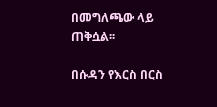በመግለጫው ላይ ጠቅሷል፡፡

በሱዳን የእርስ በርስ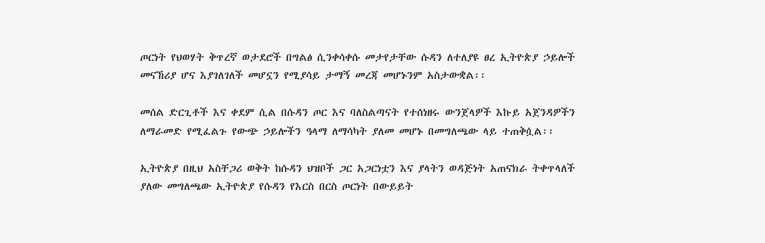ጦርነት የህወሃት ቅጥረኛ ወታደሮች በግልፅ ሲንቀሳቀሱ መታየታቸው ሱዳን ለተለያዩ ፀረ ኢትዮጵያ ኃይሎች መናኸሪያ ሆና እያገለገለች መሆኗን የሚያሳይ ታማኝ መረጃ መሆኑንም አስታውቋል፡፡

መሰል ድርጊቶች እና ቀደም ሲል በሱዳን ጦር እና ባለስልጣናት የተሰነዘሩ ውንጀላዎች እኩይ አጀንዳዎችን ለማራመድ የሚፈልጉ የውጭ ኃይሎችን ዓላማ ለማሳካት ያለመ መሆኑ በመግለጫው ላይ ተጠቅሷል፡፡

ኢትዮጵያ በዚህ አስቸጋሪ ወቅት ከሱዳን ህዝቦች ጋር አጋርነቷን እና ያላትን ወዳጅነት አጠናክራ ትቀጥላለች ያለው መግለጫው ኢትዮጵያ የሱዳን የእርስ በርስ ጦርነት በውይይት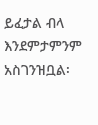ይፈታል ብላ እንደምታምንም አስገንዝቧል፡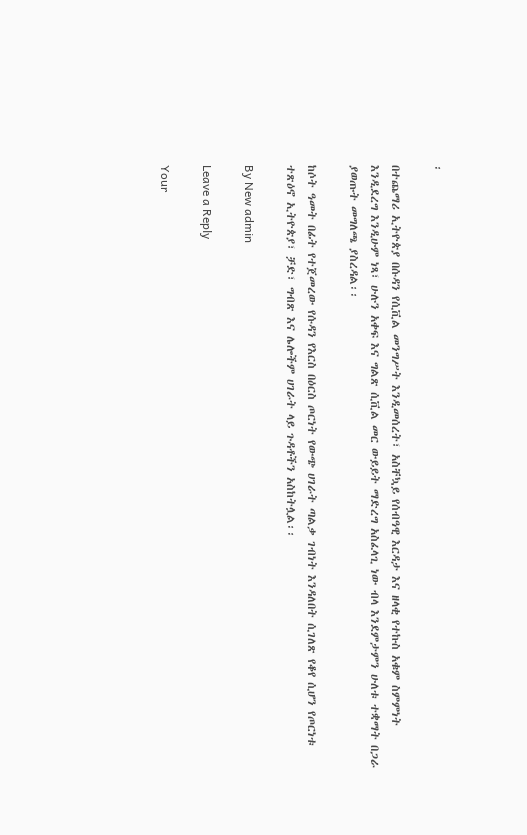፡

በተጨማሪ ኢትዮጵያ በሱዳን የሲቪል መንግሥት እንዲመሰረት፣ አስቸኳይ የሰብዓዊ እርዳታ እና ዘላቂ የተኩስ አቁም ስምምነት እንዲደረግ እንዲሁም ነጻ፣ ሁሉን አቀፍ እና ግልጽ ሲቪል መር ውይይት ማድረግ አስፈላጊ ነው ብላ እንደምታምን ሁለቱ ተቋማት በጋራ ያወጡት መግለጫ ያስረዳል፡፡

ከሶት ዓመት በፊት የተጀመረው የሱዳን የእርስ በዕርስ ጦርነት የውጭ ሀገራት ጣልቃ ገብነት እንዳለበት ሲገለጽ የቆየ ሲሆን የጦርነቱ ተጽዕኖ ኢትዮጵያ፣ ቻድ፣ ግብጽ እና ሌሎችም ሀገራት ላይ ጉዳቶችን አስከትሏል፡፡

By New admin

Leave a Reply

Your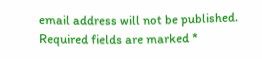email address will not be published. Required fields are marked *